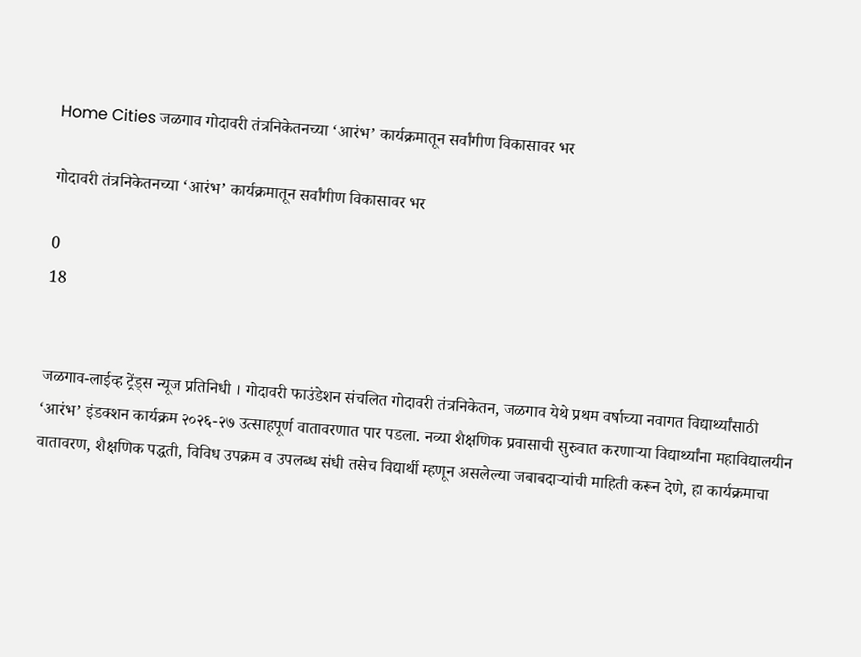Home Cities जळगाव गोदावरी तंत्रनिकेतनच्या ‘आरंभ’ कार्यक्रमातून सर्वांगीण विकासावर भर

गोदावरी तंत्रनिकेतनच्या ‘आरंभ’ कार्यक्रमातून सर्वांगीण विकासावर भर

0
18


जळगाव-लाईव्ह ट्रेंड्स न्यूज प्रतिनिधी । गोदावरी फाउंडेशन संचलित गोदावरी तंत्रनिकेतन, जळगाव येथे प्रथम वर्षाच्या नवागत विद्यार्थ्यांसाठी ‘आरंभ’ इंडक्शन कार्यक्रम २०२६-२७ उत्साहपूर्ण वातावरणात पार पडला. नव्या शैक्षणिक प्रवासाची सुरुवात करणाऱ्या विद्यार्थ्यांना महाविद्यालयीन वातावरण, शैक्षणिक पद्धती, विविध उपक्रम व उपलब्ध संधी तसेच विद्यार्थी म्हणून असलेल्या जबाबदाऱ्यांची माहिती करून देणे, हा कार्यक्रमाचा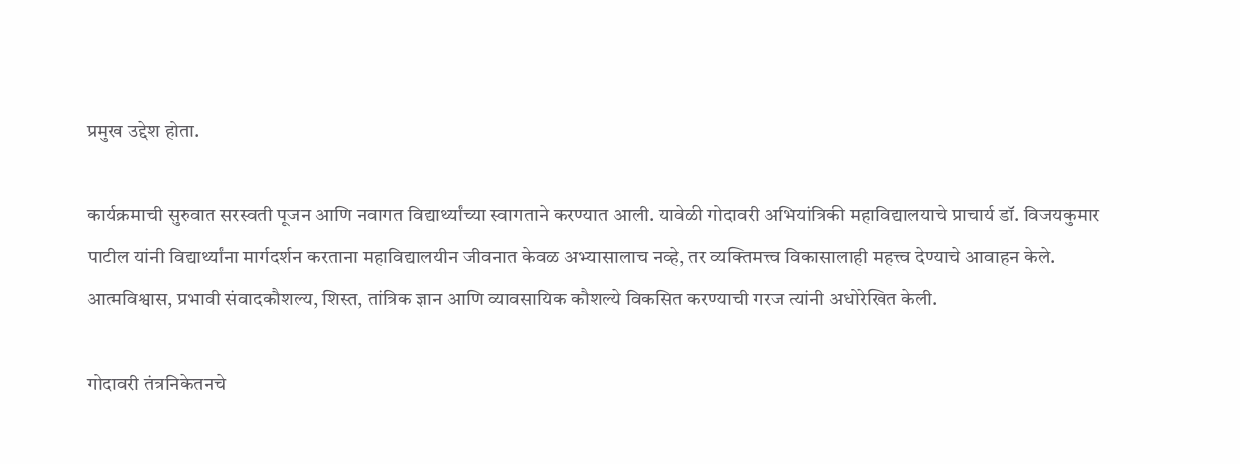प्रमुख उद्देश होता.

कार्यक्रमाची सुरुवात सरस्वती पूजन आणि नवागत विद्यार्थ्यांच्या स्वागताने करण्यात आली. यावेळी गोदावरी अभियांत्रिकी महाविद्यालयाचे प्राचार्य डॉ. विजयकुमार पाटील यांनी विद्यार्थ्यांना मार्गदर्शन करताना महाविद्यालयीन जीवनात केवळ अभ्यासालाच नव्हे, तर व्यक्तिमत्त्व विकासालाही महत्त्व देण्याचे आवाहन केले. आत्मविश्वास, प्रभावी संवादकौशल्य, शिस्त, तांत्रिक ज्ञान आणि व्यावसायिक कौशल्ये विकसित करण्याची गरज त्यांनी अधोरेखित केली.

गोदावरी तंत्रनिकेतनचे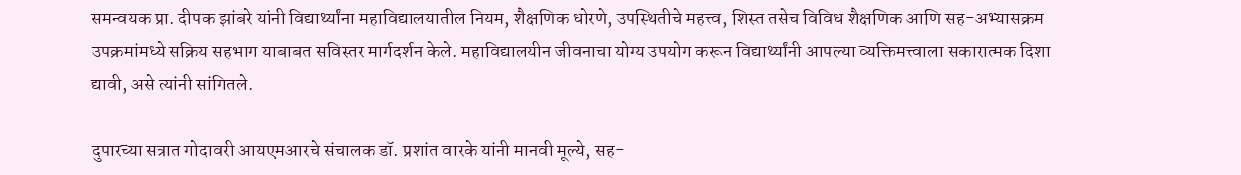समन्वयक प्रा. दीपक झांबरे यांनी विद्यार्थ्यांना महाविद्यालयातील नियम, शैक्षणिक धोरणे, उपस्थितीचे महत्त्व, शिस्त तसेच विविध शैक्षणिक आणि सह-अभ्यासक्रम उपक्रमांमध्ये सक्रिय सहभाग याबाबत सविस्तर मार्गदर्शन केले. महाविद्यालयीन जीवनाचा योग्य उपयोग करून विद्यार्थ्यांनी आपल्या व्यक्तिमत्त्वाला सकारात्मक दिशा द्यावी, असे त्यांनी सांगितले.

दुपारच्या सत्रात गोदावरी आयएमआरचे संचालक डॉ. प्रशांत वारके यांनी मानवी मूल्ये, सह-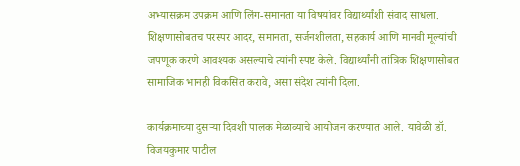अभ्यासक्रम उपक्रम आणि लिंग-समानता या विषयांवर विद्यार्थ्यांशी संवाद साधला. शिक्षणासोबतच परस्पर आदर, समानता, सर्जनशीलता, सहकार्य आणि मानवी मूल्यांची जपणूक करणे आवश्यक असल्याचे त्यांनी स्पष्ट केले. विद्यार्थ्यांनी तांत्रिक शिक्षणासोबत सामाजिक भानही विकसित करावे, असा संदेश त्यांनी दिला.

कार्यक्रमाच्या दुसऱ्या दिवशी पालक मेळाव्याचे आयोजन करण्यात आले. यावेळी डॉ. विजयकुमार पाटील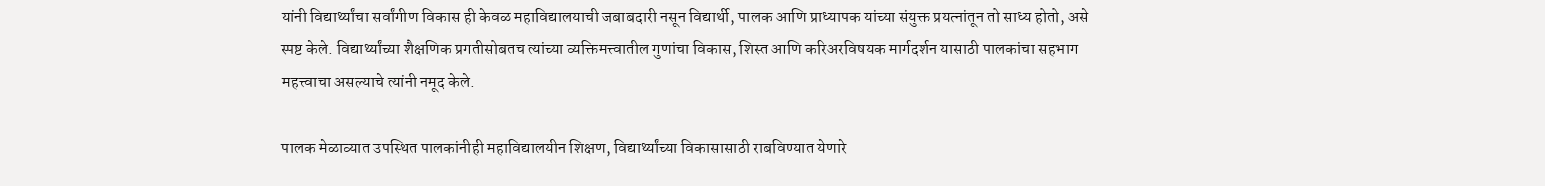यांनी विद्यार्थ्यांचा सर्वांगीण विकास ही केवळ महाविद्यालयाची जबाबदारी नसून विद्यार्थी, पालक आणि प्राध्यापक यांच्या संयुक्त प्रयत्नांतून तो साध्य होतो, असे स्पष्ट केले. विद्यार्थ्यांच्या शैक्षणिक प्रगतीसोबतच त्यांच्या व्यक्तिमत्त्वातील गुणांचा विकास, शिस्त आणि करिअरविषयक मार्गदर्शन यासाठी पालकांचा सहभाग महत्त्वाचा असल्याचे त्यांनी नमूद केले.

पालक मेळाव्यात उपस्थित पालकांनीही महाविद्यालयीन शिक्षण, विद्यार्थ्यांच्या विकासासाठी राबविण्यात येणारे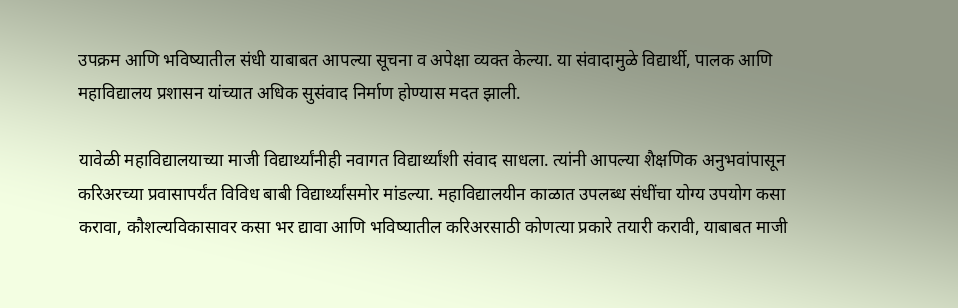उपक्रम आणि भविष्यातील संधी याबाबत आपल्या सूचना व अपेक्षा व्यक्त केल्या. या संवादामुळे विद्यार्थी, पालक आणि महाविद्यालय प्रशासन यांच्यात अधिक सुसंवाद निर्माण होण्यास मदत झाली.

यावेळी महाविद्यालयाच्या माजी विद्यार्थ्यांनीही नवागत विद्यार्थ्यांशी संवाद साधला. त्यांनी आपल्या शैक्षणिक अनुभवांपासून करिअरच्या प्रवासापर्यंत विविध बाबी विद्यार्थ्यांसमोर मांडल्या. महाविद्यालयीन काळात उपलब्ध संधींचा योग्य उपयोग कसा करावा, कौशल्यविकासावर कसा भर द्यावा आणि भविष्यातील करिअरसाठी कोणत्या प्रकारे तयारी करावी, याबाबत माजी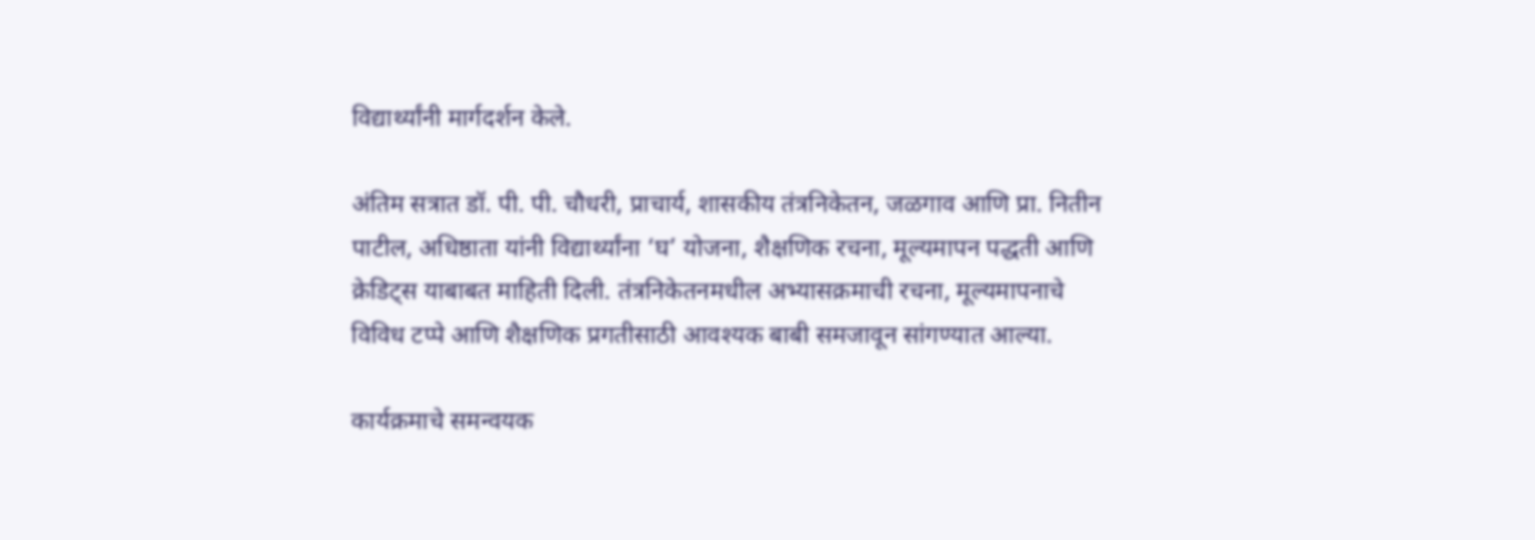विद्यार्थ्यांनी मार्गदर्शन केले.

अंतिम सत्रात डॉ. पी. पी. चौधरी, प्राचार्य, शासकीय तंत्रनिकेतन, जळगाव आणि प्रा. नितीन पाटील, अधिष्ठाता यांनी विद्यार्थ्यांना ‘घ’ योजना, शैक्षणिक रचना, मूल्यमापन पद्धती आणि क्रेडिट्स याबाबत माहिती दिली. तंत्रनिकेतनमधील अभ्यासक्रमाची रचना, मूल्यमापनाचे विविध टप्पे आणि शैक्षणिक प्रगतीसाठी आवश्यक बाबी समजावून सांगण्यात आल्या.

कार्यक्रमाचे समन्वयक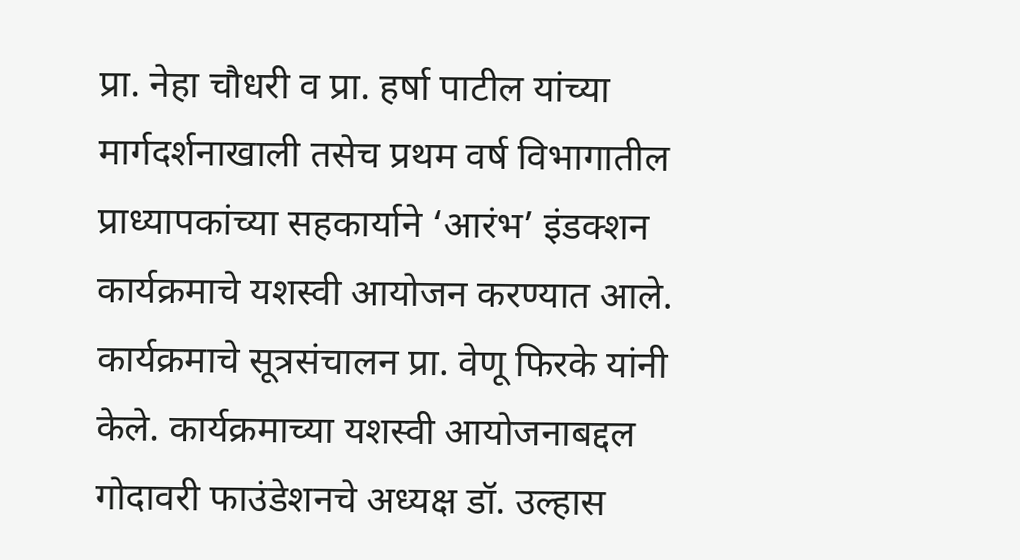प्रा. नेहा चौधरी व प्रा. हर्षा पाटील यांच्या मार्गदर्शनाखाली तसेच प्रथम वर्ष विभागातील प्राध्यापकांच्या सहकार्याने ‘आरंभ’ इंडक्शन कार्यक्रमाचे यशस्वी आयोजन करण्यात आले. कार्यक्रमाचे सूत्रसंचालन प्रा. वेणू फिरके यांनी केले. कार्यक्रमाच्या यशस्वी आयोजनाबद्दल गोदावरी फाउंडेशनचे अध्यक्ष डॉ. उल्हास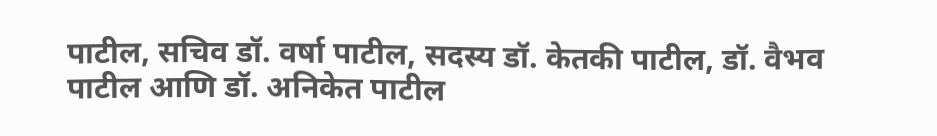पाटील, सचिव डॉ. वर्षा पाटील, सदस्य डॉ. केतकी पाटील, डॉ. वैभव पाटील आणि डॉ. अनिकेत पाटील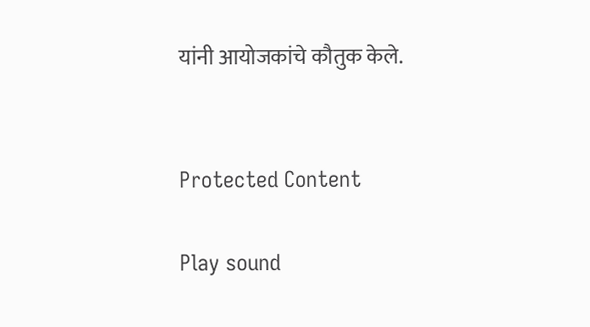यांनी आयोजकांचे कौतुक केले.


Protected Content

Play sound